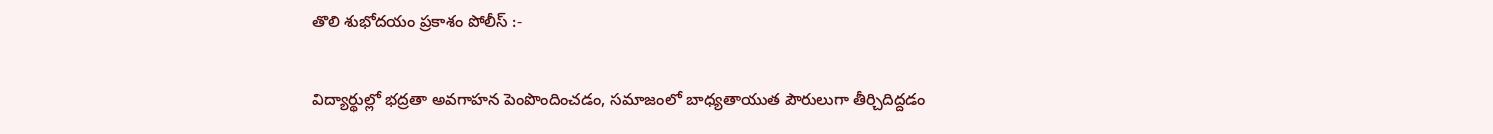తొలి శుభోదయం ప్రకాశం పోలీస్ :-

విద్యార్థుల్లో భద్రతా అవగాహన పెంపొందించడం, సమాజంలో బాధ్యతాయుత పౌరులుగా తీర్చిదిద్దడం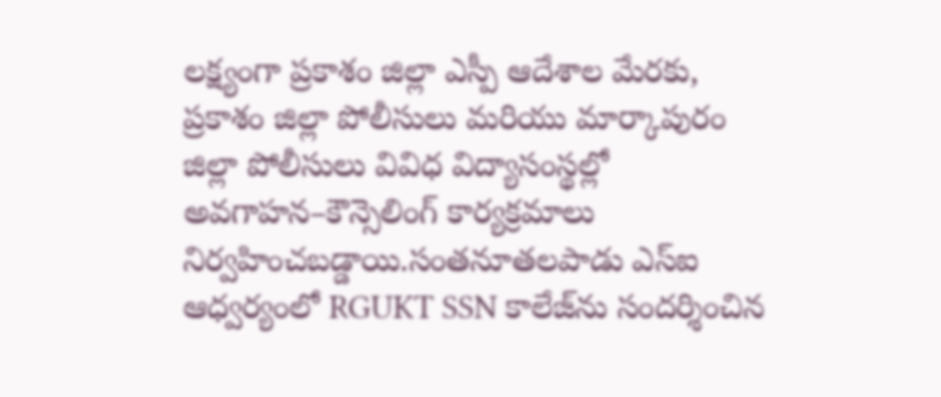లక్ష్యంగా ప్రకాశం జిల్లా ఎస్పీ ఆదేశాల మేరకు, ప్రకాశం జిల్లా పోలీసులు మరియు మార్కాపురం జిల్లా పోలీసులు వివిధ విద్యాసంస్థల్లో అవగాహన–కౌన్సెలింగ్ కార్యక్రమాలు నిర్వహించబడ్డాయి.సంతనూతలపాడు ఎస్‌ఐ ఆధ్వర్యంలో RGUKT SSN కాలేజ్‌ను సందర్శించిన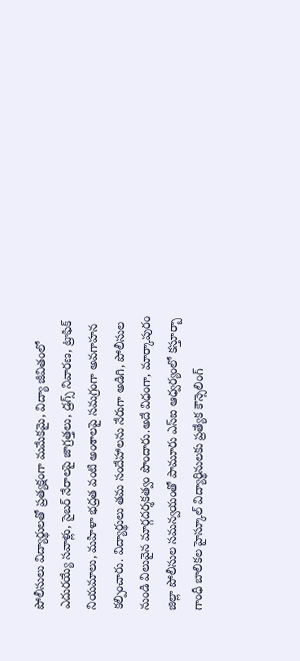పోలీసులు విద్యార్థులతో ప్రత్యక్షంగా మమేకమై, విద్యా జీవితంలో ఎదురయ్యే సవాళ్లు, సైబర్ నేరాలపై జాగ్రత్తలు, డ్రగ్స్‌ నివారణ, ట్రాఫిక్ నియమాలు, మహిళా భద్రత వంటి అంశాలపై సమగ్రంగా అవగాహన కల్పించారు. విద్యార్థులు తమ సందేహాలను నేరుగా అడిగి, పోలీసుల నుండి విలువైన మార్గదర్శకత్వం పొందారు.అదే విధంగా, మార్కాపురం జిల్లా పోలీసుల సమన్వయంతో పామూరు ఎస్‌ఐ ఆధ్వర్యంలో కస్తూర్బా గాంధీ బాలికల హైస్కూల్ విద్యార్థినులకు ప్రత్యేక కౌన్సెలింగ్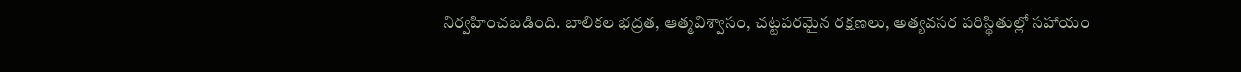నిర్వహించబడింది. బాలికల భద్రత, ఆత్మవిశ్వాసం, చట్టపరమైన రక్షణలు, అత్యవసర పరిస్థితుల్లో సహాయం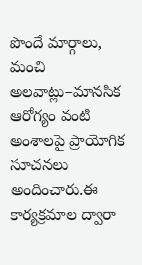పొందే మార్గాలు, మంచి అలవాట్లు–మానసిక ఆరోగ్యం వంటి అంశాలపై ప్రాయోగిక సూచనలు అందించారు.ఈ కార్యక్రమాల ద్వారా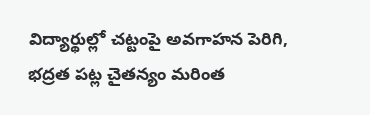విద్యార్థుల్లో చట్టంపై అవగాహన పెరిగి, భద్రత పట్ల చైతన్యం మరింత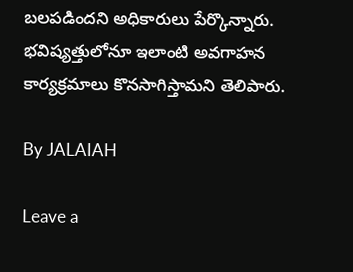బలపడిందని అధికారులు పేర్కొన్నారు. భవిష్యత్తులోనూ ఇలాంటి అవగాహన కార్యక్రమాలు కొనసాగిస్తామని తెలిపారు.

By JALAIAH

Leave a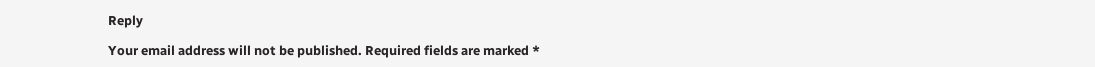Reply

Your email address will not be published. Required fields are marked *